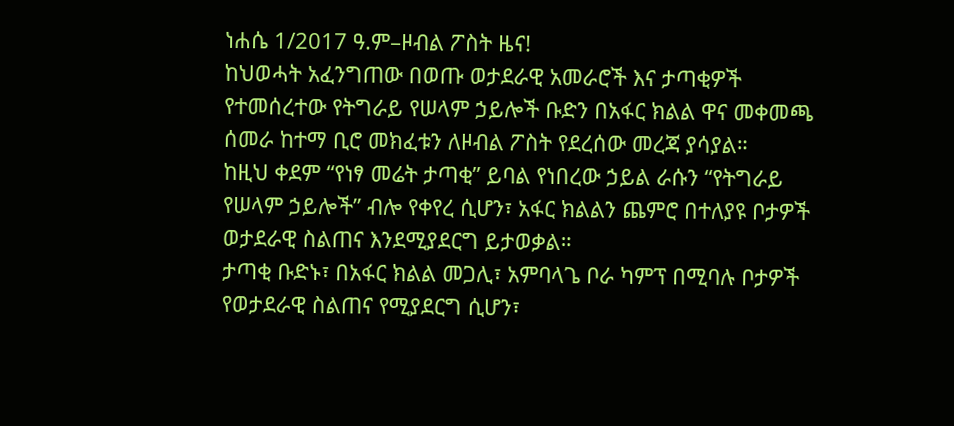ነሐሴ 1/2017 ዓ.ም–ዞብል ፖስት ዜና!
ከህወሓት አፈንግጠው በወጡ ወታደራዊ አመራሮች እና ታጣቂዎች የተመሰረተው የትግራይ የሠላም ኃይሎች ቡድን በአፋር ክልል ዋና መቀመጫ ሰመራ ከተማ ቢሮ መክፈቱን ለዞብል ፖስት የደረሰው መረጃ ያሳያል።
ከዚህ ቀደም “የነፃ መሬት ታጣቂ” ይባል የነበረው ኃይል ራሱን “የትግራይ የሠላም ኃይሎች” ብሎ የቀየረ ሲሆን፣ አፋር ክልልን ጨምሮ በተለያዩ ቦታዎች ወታደራዊ ስልጠና እንደሚያደርግ ይታወቃል።
ታጣቂ ቡድኑ፣ በአፋር ክልል መጋሊ፣ አምባላጌ ቦራ ካምፕ በሚባሉ ቦታዎች የወታደራዊ ስልጠና የሚያደርግ ሲሆን፣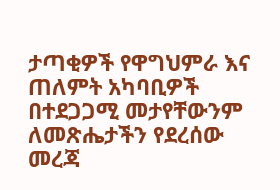ታጣቂዎች የዋግህምራ እና ጠለምት አካባቢዎች በተደጋጋሚ መታየቸውንም ለመጽሔታችን የደረሰው መረጃ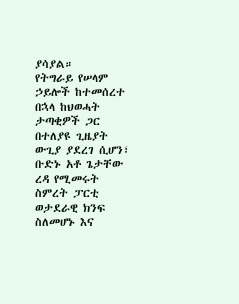ያሳያል።
የትግራይ የሠላም ኃይሎች ከተመሰረተ በኋላ ከህወሓት ታጣቂዎች ጋር በተለያዩ ጊዜያት ውጊያ ያደረገ ሲሆን፣ ቡድኑ አቶ ጌታቸው ረዳ የሚመሩት ስምረት ፓርቲ ወታደራዊ ክንፍ ስለመሆኑ እና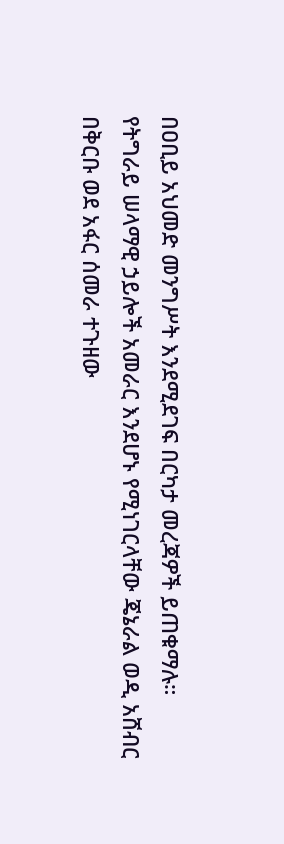በዐቢይ አህመድ መንግሥት እንደሚደገፍ በርካታ መረጃዎች ይጠቁማሉ።
የትግራይ ሠላማዊ ኃይሎች አመራር እንደሆኑ የሚነገርላቸው ጄኔራል ወዲ አሸብር በቅርቡ ወደ አፋር ሰመራ ተጉዘው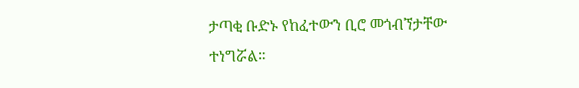ታጣቂ ቡድኑ የከፈተውን ቢሮ መጎብኘታቸው ተነግሯል።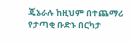ጄኔራሉ ከዚህም በተጨማሪ የታጣቂ ቡድኑ በርካታ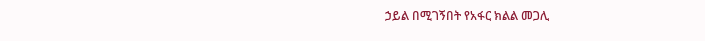ኃይል በሚገኝበት የአፋር ክልል መጋሊ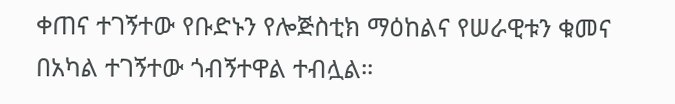ቀጠና ተገኝተው የቡድኑን የሎጅስቲክ ማዕከልና የሠራዊቱን ቁመና በአካል ተገኝተው ጎብኝተዋል ተብሏል።